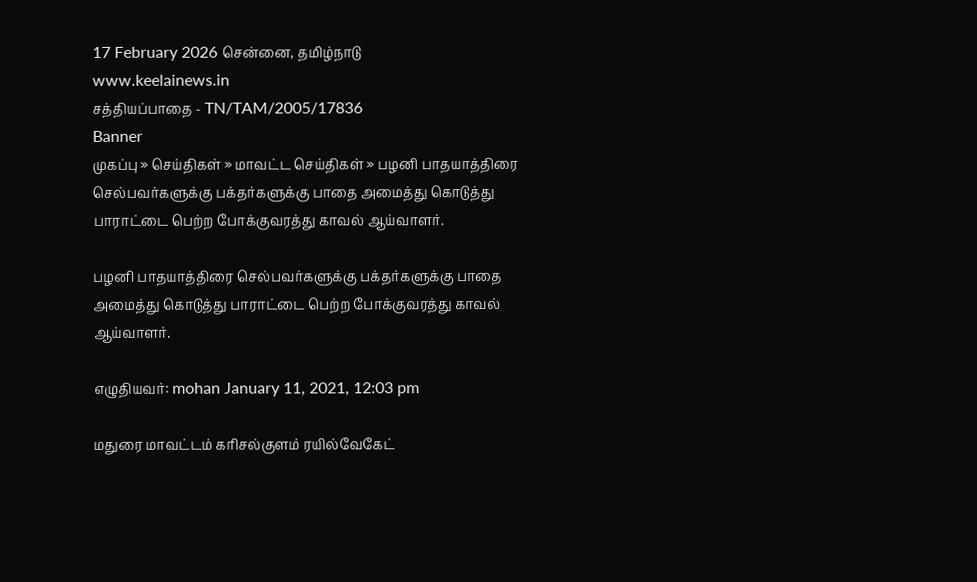17 February 2026 சென்னை, தமிழ்நாடு
www.keelainews.in
சத்தியப்பாதை - TN/TAM/2005/17836
Banner
முகப்பு » செய்திகள் » மாவட்ட செய்திகள் » பழனி பாதயாத்திரை செல்பவர்களுக்கு பக்தர்களுக்கு பாதை அமைத்து கொடுத்து பாராட்டை பெற்ற போக்குவரத்து காவல் ஆய்வாளர்.

பழனி பாதயாத்திரை செல்பவர்களுக்கு பக்தர்களுக்கு பாதை அமைத்து கொடுத்து பாராட்டை பெற்ற போக்குவரத்து காவல் ஆய்வாளர்.

எழுதியவர்: mohan January 11, 2021, 12:03 pm

மதுரை மாவட்டம் கரிசல்குளம் ரயில்வேகேட்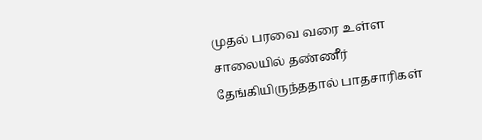முதல் பரவை வரை உள்ள சாலையில் தண்ணீர் தேங்கியிருந்ததால் பாதசாரிகள்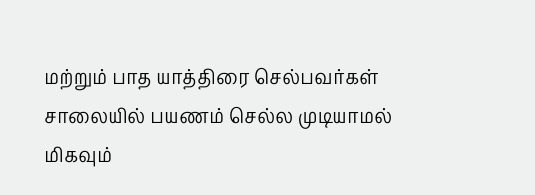மற்றும் பாத யாத்திரை செல்பவர்கள் சாலையில் பயணம் செல்ல முடியாமல் மிகவும்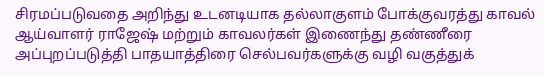சிரமப்படுவதை அறிந்து உடனடியாக தல்லாகுளம் போக்குவரத்து காவல் ஆய்வாளர் ராஜேஷ் மற்றும் காவலர்கள் இணைந்து தண்ணீரை அப்புறப்படுத்தி பாதயாத்திரை செல்பவர்களுக்கு வழி வகுத்துக்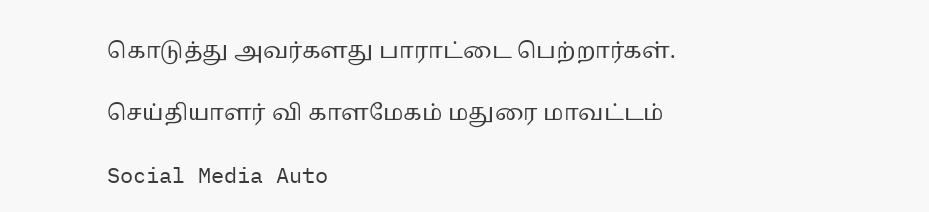கொடுத்து அவர்களது பாராட்டை பெற்றார்கள்.

செய்தியாளர் வி காளமேகம் மதுரை மாவட்டம்

Social Media Auto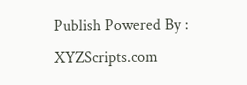Publish Powered By : XYZScripts.com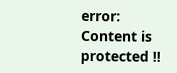error: Content is protected !!